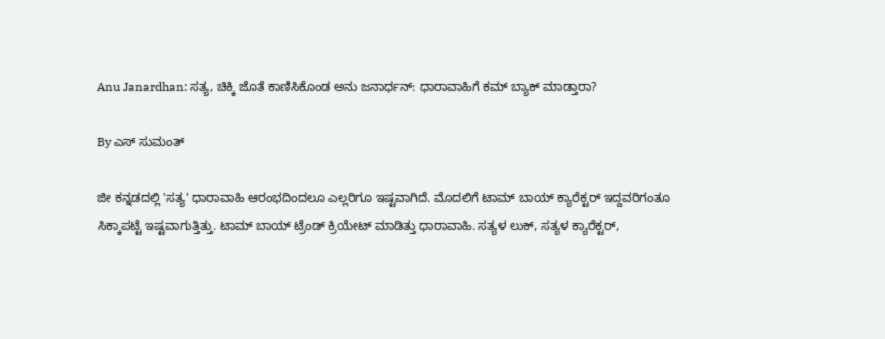Anu Janardhan: ಸತ್ಯ, ಚಿಕ್ಕಿ ಜೊತೆ ಕಾಣಿಸಿಕೊಂಡ ಅನು ಜನಾರ್ಧನ್: ಧಾರಾವಾಹಿಗೆ ಕಮ್ ಬ್ಯಾಕ್ ಮಾಡ್ತಾರಾ?

By ಎಸ್ ಸುಮಂತ್

ಜೀ ಕನ್ನಡದಲ್ಲಿ 'ಸತ್ಯ' ಧಾರಾವಾಹಿ ಆರಂಭದಿಂದಲೂ ಎಲ್ಲರಿಗೂ ಇಷ್ಟವಾಗಿದೆ. ಮೊದಲಿಗೆ ಟಾಮ್ ಬಾಯ್ ಕ್ಯಾರೆಕ್ಟರ್ ಇದ್ದವರಿಗಂತೂ ಸಿಕ್ಕಾಪಟ್ಟೆ ಇಷ್ಟವಾಗುತ್ತಿತ್ತು. ಟಾಮ್ ಬಾಯ್ ಟ್ರೆಂಡ್ ಕ್ರಿಯೇಟ್ ಮಾಡಿತ್ತು ಧಾರಾವಾಹಿ. ಸತ್ಯಳ ಲುಕ್, ಸತ್ಯಳ ಕ್ಯಾರೆಕ್ಟರ್,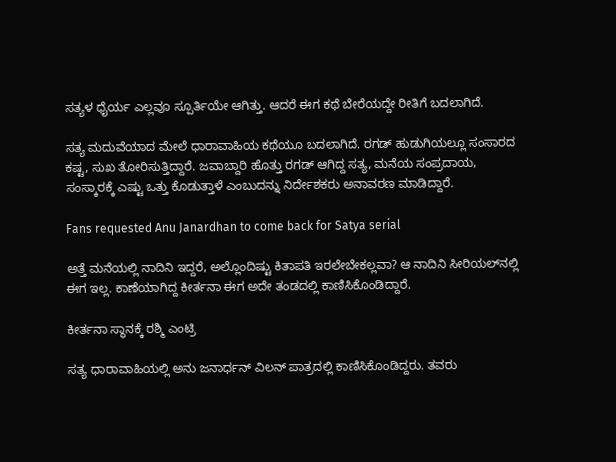ಸತ್ಯಳ ಧೈರ್ಯ ಎಲ್ಲವೂ ಸ್ಪೂರ್ತಿಯೇ ಆಗಿತ್ತು. ಆದರೆ ಈಗ ಕಥೆ ಬೇರೆಯದ್ದೇ ರೀತಿಗೆ ಬದಲಾಗಿದೆ.

ಸತ್ಯ ಮದುವೆಯಾದ ಮೇಲೆ ಧಾರಾವಾಹಿಯ ಕಥೆಯೂ ಬದಲಾಗಿದೆ. ರಗಡ್ ಹುಡುಗಿಯಲ್ಲೂ ಸಂಸಾರದ ಕಷ್ಟ, ಸುಖ ತೋರಿಸುತ್ತಿದ್ದಾರೆ. ಜವಾಬ್ದಾರಿ ಹೊತ್ತು ರಗಡ್ ಆಗಿದ್ದ ಸತ್ಯ, ಮನೆಯ ಸಂಪ್ರದಾಯ, ಸಂಸ್ಕಾರಕ್ಕೆ ಎಷ್ಟು ಒತ್ತು ಕೊಡುತ್ತಾಳೆ ಎಂಬುದನ್ನು ನಿರ್ದೇಶಕರು ಅನಾವರಣ ಮಾಡಿದ್ದಾರೆ.

Fans requested Anu Janardhan to come back for Satya serial

ಅತ್ತೆ ಮನೆಯಲ್ಲಿ ನಾದಿನಿ ಇದ್ದರೆ, ಅಲ್ಲೊಂದಿಷ್ಟು ಕಿತಾಪತಿ ಇರಲೇಬೇಕಲ್ಲವಾ? ಆ ನಾದಿನಿ ಸೀರಿಯಲ್‌ನಲ್ಲಿ ಈಗ ಇಲ್ಲ. ಕಾಣೆಯಾಗಿದ್ದ ಕೀರ್ತನಾ ಈಗ ಅದೇ ತಂಡದಲ್ಲಿ ಕಾಣಿಸಿಕೊಂಡಿದ್ದಾರೆ.

ಕೀರ್ತನಾ ಸ್ಥಾನಕ್ಕೆ ರಶ್ಮಿ ಎಂಟ್ರಿ

ಸತ್ಯ ಧಾರಾವಾಹಿಯಲ್ಲಿ ಅನು ಜನಾರ್ಧನ್ ವಿಲನ್ ಪಾತ್ರದಲ್ಲಿ ಕಾಣಿಸಿಕೊಂಡಿದ್ದರು. ತವರು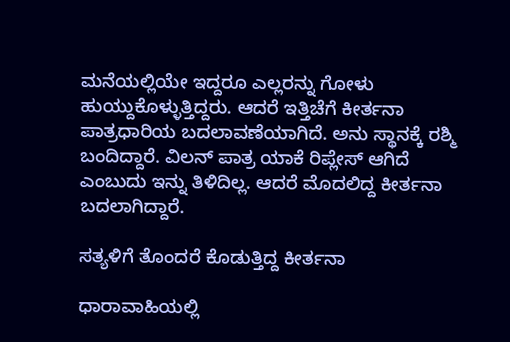ಮನೆಯಲ್ಲಿಯೇ ಇದ್ದರೂ ಎಲ್ಲರನ್ನು ಗೋಳು ಹುಯ್ದುಕೊಳ್ಳುತ್ತಿದ್ದರು. ಆದರೆ ಇತ್ತಿಚೆಗೆ ಕೀರ್ತನಾ ಪಾತ್ರಧಾರಿಯ ಬದಲಾವಣೆಯಾಗಿದೆ. ಅನು ಸ್ಥಾನಕ್ಕೆ ರಶ್ಮಿ ಬಂದಿದ್ದಾರೆ. ವಿಲನ್ ಪಾತ್ರ ಯಾಕೆ ರಿಪ್ಲೇಸ್ ಆಗಿದೆ ಎಂಬುದು ಇನ್ನು ತಿಳಿದಿಲ್ಲ. ಆದರೆ ಮೊದಲಿದ್ದ ಕೀರ್ತನಾ ಬದಲಾಗಿದ್ದಾರೆ.

ಸತ್ಯಳಿಗೆ ತೊಂದರೆ ಕೊಡುತ್ತಿದ್ದ ಕೀರ್ತನಾ

ಧಾರಾವಾಹಿಯಲ್ಲಿ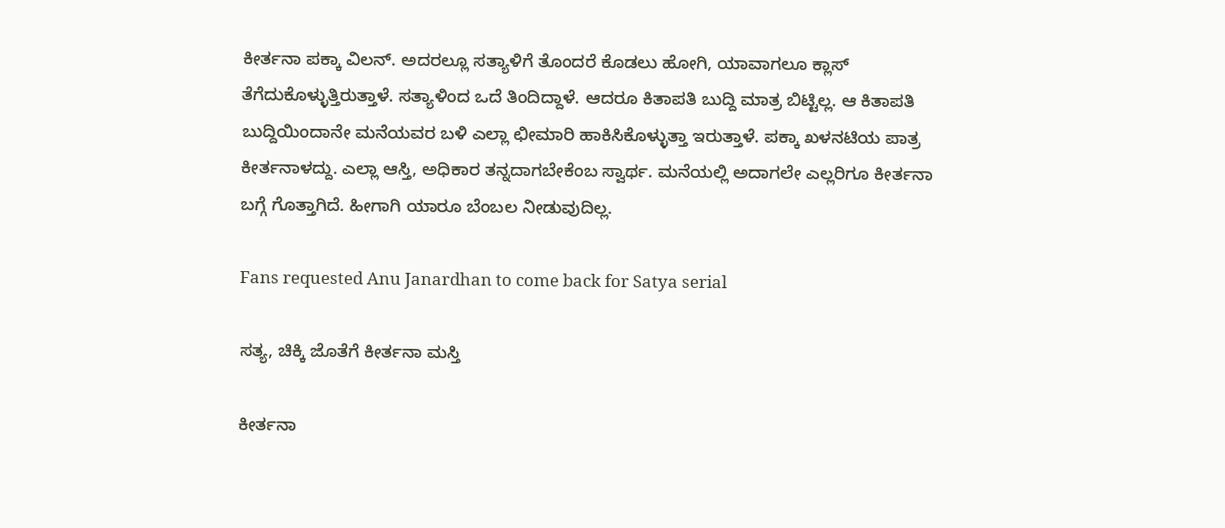ಕೀರ್ತನಾ ಪಕ್ಕಾ ವಿಲನ್. ಅದರಲ್ಲೂ ಸತ್ಯಾಳಿಗೆ ತೊಂದರೆ ಕೊಡಲು ಹೋಗಿ, ಯಾವಾಗಲೂ ಕ್ಲಾಸ್ ತೆಗೆದುಕೊಳ್ಳುತ್ತಿರುತ್ತಾಳೆ. ಸತ್ಯಾಳಿಂದ ಒದೆ ತಿಂದಿದ್ದಾಳೆ. ಆದರೂ ಕಿತಾಪತಿ ಬುದ್ದಿ ಮಾತ್ರ ಬಿಟ್ಟಿಲ್ಲ. ಆ ಕಿತಾಪತಿ ಬುದ್ದಿಯಿಂದಾನೇ ಮನೆಯವರ ಬಳಿ ಎಲ್ಲಾ ಛೀಮಾರಿ ಹಾಕಿಸಿಕೊಳ್ಳುತ್ತಾ ಇರುತ್ತಾಳೆ. ಪಕ್ಕಾ ಖಳನಟಿಯ ಪಾತ್ರ ಕೀರ್ತನಾಳದ್ದು. ಎಲ್ಲಾ ಆಸ್ತಿ, ಅಧಿಕಾರ ತನ್ನದಾಗಬೇಕೆಂಬ ಸ್ವಾರ್ಥ. ಮನೆಯಲ್ಲಿ ಅದಾಗಲೇ ಎಲ್ಲರಿಗೂ ಕೀರ್ತನಾ ಬಗ್ಗೆ ಗೊತ್ತಾಗಿದೆ. ಹೀಗಾಗಿ ಯಾರೂ ಬೆಂಬಲ ನೀಡುವುದಿಲ್ಲ.

Fans requested Anu Janardhan to come back for Satya serial

ಸತ್ಯ, ಚಿಕ್ಕಿ ಜೊತೆಗೆ ಕೀರ್ತನಾ ಮಸ್ತಿ

ಕೀರ್ತನಾ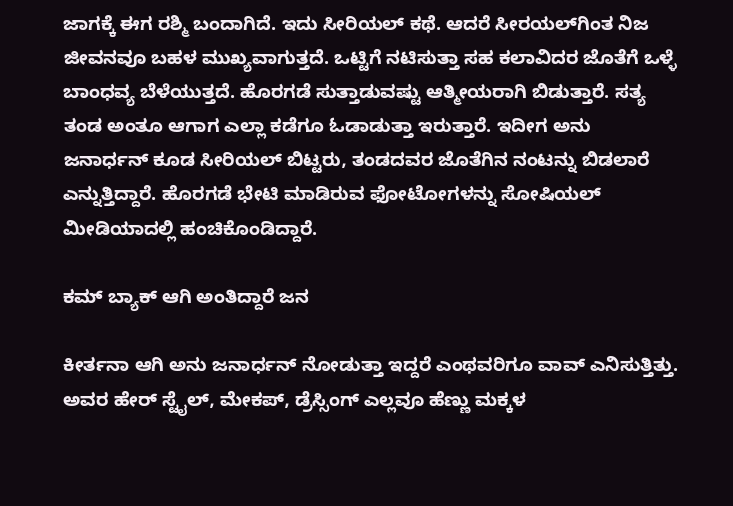ಜಾಗಕ್ಕೆ ಈಗ ರಶ್ಮಿ ಬಂದಾಗಿದೆ. ಇದು ಸೀರಿಯಲ್ ಕಥೆ. ಆದರೆ ಸೀರಯಲ್‌ಗಿಂತ ನಿಜ ಜೀವನವೂ ಬಹಳ ಮುಖ್ಯವಾಗುತ್ತದೆ. ಒಟ್ಟಿಗೆ ನಟಿಸುತ್ತಾ ಸಹ ಕಲಾವಿದರ ಜೊತೆಗೆ ಒಳ್ಳೆ ಬಾಂಧವ್ಯ ಬೆಳೆಯುತ್ತದೆ. ಹೊರಗಡೆ ಸುತ್ತಾಡುವಷ್ಟು ಆತ್ಮೀಯರಾಗಿ ಬಿಡುತ್ತಾರೆ. ಸತ್ಯ ತಂಡ ಅಂತೂ ಆಗಾಗ ಎಲ್ಲಾ ಕಡೆಗೂ ಓಡಾಡುತ್ತಾ ಇರುತ್ತಾರೆ. ಇದೀಗ ಅನು ಜನಾರ್ಧನ್ ಕೂಡ ಸೀರಿಯಲ್ ಬಿಟ್ಟರು, ತಂಡದವರ ಜೊತೆಗಿನ ನಂಟನ್ನು ಬಿಡಲಾರೆ ಎನ್ನುತ್ತಿದ್ದಾರೆ. ಹೊರಗಡೆ ಭೇಟಿ ಮಾಡಿರುವ ಫೋಟೋಗಳನ್ನು ಸೋಷಿಯಲ್ ಮೀಡಿಯಾದಲ್ಲಿ ಹಂಚಿಕೊಂಡಿದ್ದಾರೆ.

ಕಮ್ ಬ್ಯಾಕ್ ಆಗಿ ಅಂತಿದ್ದಾರೆ ಜನ

ಕೀರ್ತನಾ ಆಗಿ ಅನು ಜನಾರ್ಧನ್ ನೋಡುತ್ತಾ ಇದ್ದರೆ ಎಂಥವರಿಗೂ ವಾವ್ ಎನಿಸುತ್ತಿತ್ತು. ಅವರ ಹೇರ್ ಸ್ಟೈಲ್, ಮೇಕಪ್, ಡ್ರೆಸ್ಸಿಂಗ್ ಎಲ್ಲವೂ ಹೆಣ್ಣು ಮಕ್ಕಳ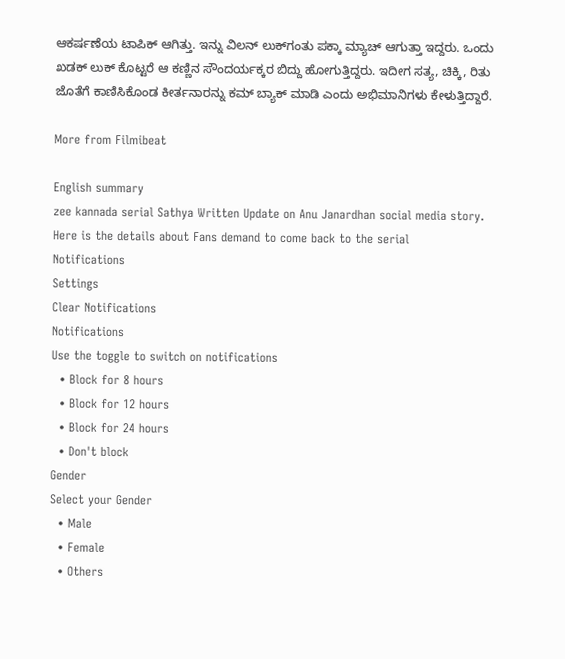ಆಕರ್ಷಣೆಯ ಟಾಪಿಕ್ ಆಗಿತ್ತು. ಇನ್ನು ವಿಲನ್ ಲುಕ್‌ಗಂತು ಪಕ್ಕಾ ಮ್ಯಾಚ್ ಆಗುತ್ತಾ ಇದ್ದರು. ಒಂದು ಖಡಕ್ ಲುಕ್ ಕೊಟ್ಟರೆ ಆ ಕಣ್ಣಿನ ಸೌಂದರ್ಯಕ್ಕರ ಬಿದ್ದು ಹೋಗುತ್ತಿದ್ದರು. ಇದೀಗ ಸತ್ಯ, ಚಿಕ್ಕಿ, ರಿತು ಜೊತೆಗೆ ಕಾಣಿಸಿಕೊಂಡ ಕೀರ್ತನಾರನ್ನು ಕಮ್ ಬ್ಯಾಕ್ ಮಾಡಿ ಎಂದು ಅಭಿಮಾನಿಗಳು ಕೇಳುತ್ತಿದ್ದಾರೆ.

More from Filmibeat

English summary
zee kannada serial Sathya Written Update on Anu Janardhan social media story. Here is the details about Fans demand to come back to the serial
Notifications
Settings
Clear Notifications
Notifications
Use the toggle to switch on notifications
  • Block for 8 hours
  • Block for 12 hours
  • Block for 24 hours
  • Don't block
Gender
Select your Gender
  • Male
  • Female
  • Others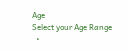Age
Select your Age Range
  •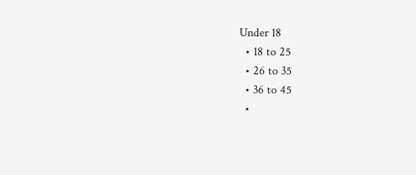Under 18
  • 18 to 25
  • 26 to 35
  • 36 to 45
  •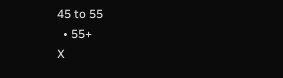45 to 55
  • 55+
X